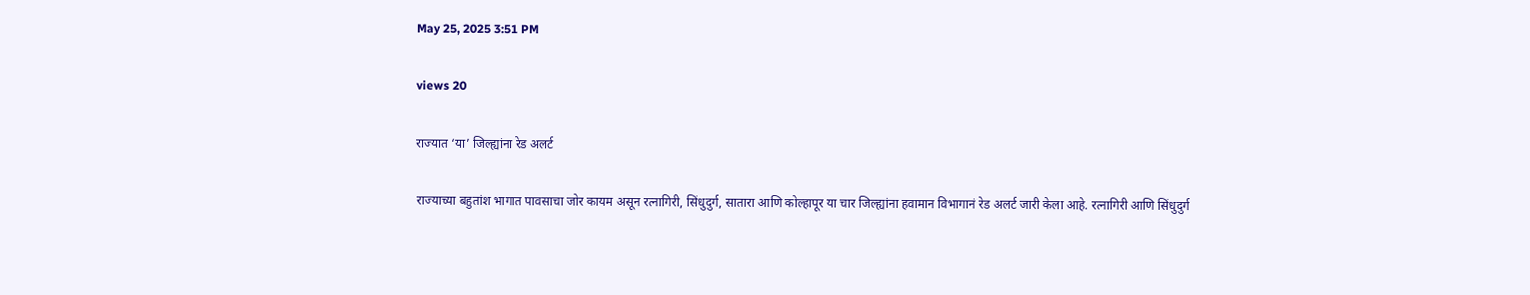May 25, 2025 3:51 PM

views 20

राज्यात ‘या’ जिल्ह्यांना रेड अलर्ट

राज्याच्या बहुतांश भागात पावसाचा जोर कायम असून रत्नागिरी, सिंधुदुर्ग, सातारा आणि कोल्हापूर या चार जिल्ह्यांना हवामान विभागानं रेड अलर्ट जारी केला आहे. रत्नागिरी आणि सिंधुदुर्ग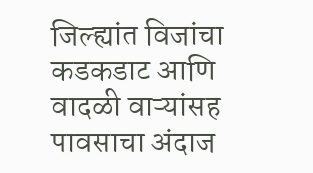जिल्ह्यांत विजांचा कडकडाट आणि वादळी वाऱ्यांसह पावसाचा अंदाज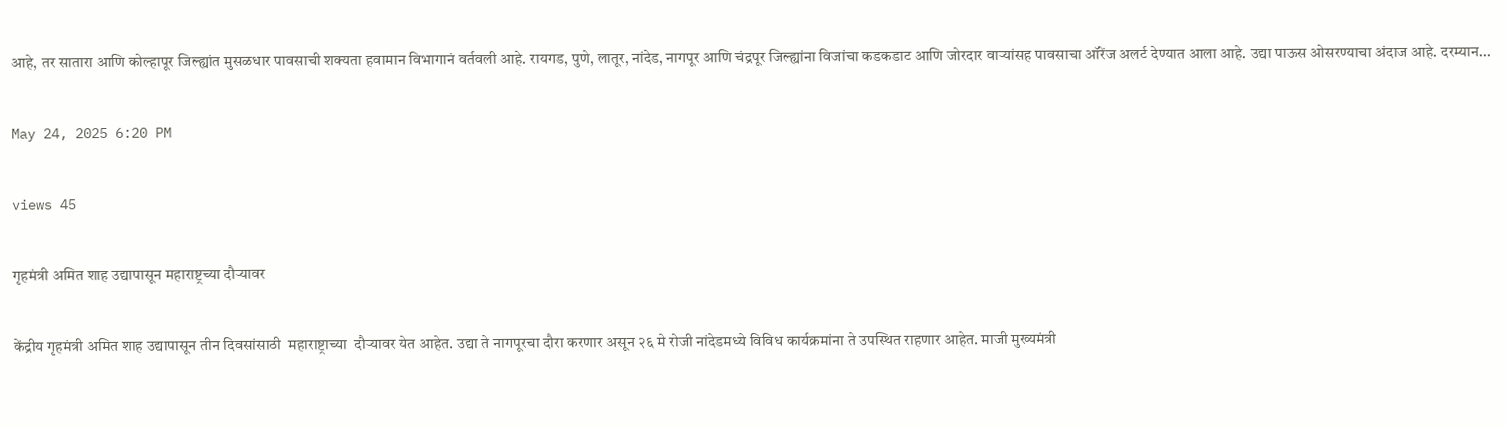आहे, तर सातारा आणि कोल्हापूर जिल्ह्यांत मुसळधार पावसाची शक्यता हवामान विभागानं वर्तवली आहे. रायगड, पुणे, लातूर, नांदेड, नागपूर आणि चंद्रपूर जिल्ह्यांना विजांचा कडकडाट आणि जोरदार वाऱ्यांसह पावसाचा ऑरेंज अलर्ट देण्यात आला आहे. उद्या पाऊस ओसरण्याचा अंदाज आहे. दरम्यान...

May 24, 2025 6:20 PM

views 45

गृहमंत्री अमित शाह उद्यापासून महाराष्ट्रच्या दौऱ्यावर

केंद्रीय गृहमंत्री अमित शाह उद्यापासून तीन दिवसांसाठी  महाराष्ट्राच्या  दौऱ्यावर येत आहेत. उद्या ते नागपूरचा दौरा करणार असून २६ मे रोजी नांदेडमध्ये विविध कार्यक्रमांना ते उपस्थित राहणार आहेत. माजी मुख्यमंत्री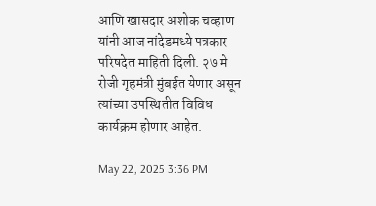आणि खासदार अशोक चव्हाण यांनी आज नांदेडमध्ये पत्रकार परिषदेत माहिती दिली. २७ मे रोजी गृहमंत्री मुंबईत येणार असून त्यांच्या उपस्थितीत विविध कार्यक्रम होणार आहेत.

May 22, 2025 3:36 PM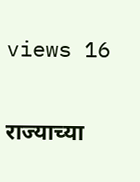views 16

राज्याच्या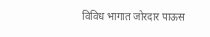विविध भागात जोरदार पाऊस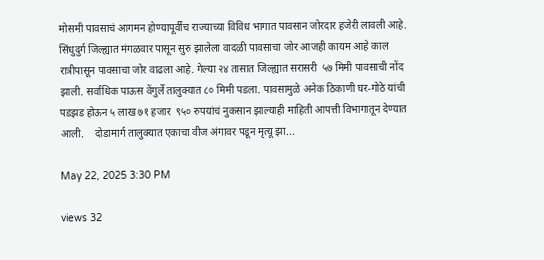मोसमी पावसाचं आगमन होण्यापूर्वीच राज्याच्या विविध भागात पावसान जोरदार हजेरी लावली आहे. सिंधुदुर्ग जिल्ह्यात मंगळवार पासून सुरु झालेला वादळी पावसाचा जोर आजही कायम आहे काल रात्रीपासून पावसाचा जोर वाढला आहे. गेल्या २४ तासात जिल्ह्यात सरासरी  ५७ मिमी पावसाची नोंद झाली. सर्वाधिक पाऊस वेंगुर्ले तालुक्यात ८० मिमी पडला. पावसामुळे अनेक ठिकाणी घर-गोठे यांची पडझड होऊन ५ लाख ७१ हजार  ९५० रुपयांचं नुकसान झाल्याही माहिती आपत्ती विभागातून देण्यात आली.    दोडामार्ग तालुक्यात एकाचा वीज अंगावर पडून मृत्यू झा...

May 22, 2025 3:30 PM

views 32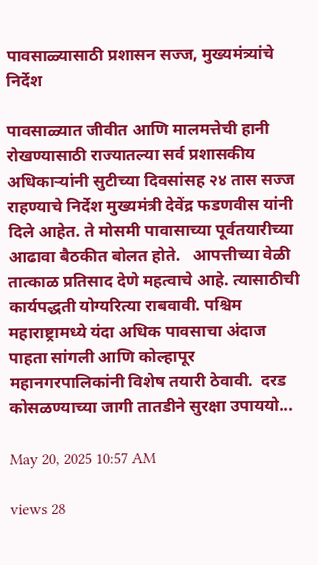पावसाळ्यासाठी प्रशासन सज्ज, मुख्यमंत्र्यांचे निर्देश

पावसाळ्यात जीवीत आणि मालमत्तेची हानी रोखण्यासाठी राज्यातल्या सर्व प्रशासकीय अधिकाऱ्यांनी सुटीच्या दिवसांसह २४ तास सज्ज राहण्याचे निर्देश मुख्यमंत्री देवेंद्र फडणवीस यांनी दिले आहेत. ते मोसमी पावासाच्या पूर्वतयारीच्या आढावा बैठकीत बोलत होते.   आपत्तीच्या वेळी तात्काळ प्रतिसाद देणे महत्वाचे आहे. त्यासाठीची कार्यपद्धती योग्यरित्या राबवावी. पश्चिम महाराष्ट्रामध्ये यंदा अधिक पावसाचा अंदाज पाहता सांगली आणि कोल्हापूर महानगरपालिकांनी विशेष तयारी ठेवावी.  दरड कोसळण्याच्या जागी तातडीने सुरक्षा उपाययो...

May 20, 2025 10:57 AM

views 28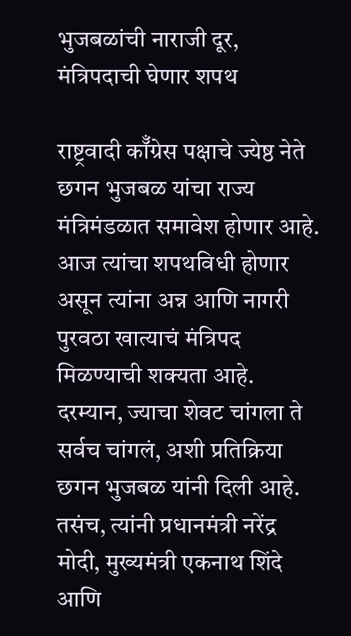भुजबळांची नाराजी दूर, मंत्रिपदाची घेणार शपथ

राष्ट्रवादी कॉँग्रेस पक्षाचे ज्येष्ठ नेते छगन भुजबळ यांचा राज्य मंत्रिमंडळात समावेश होणार आहे. आज त्यांचा शपथविधी होणार असून त्यांना अन्न आणि नागरी पुरवठा खात्याचं मंत्रिपद मिळण्याची शक्यता आहे.  दरम्यान, ज्याचा शेवट चांगला ते सर्वच चांगलं, अशी प्रतिक्रिया छगन भुजबळ यांनी दिली आहे. तसंच, त्यांनी प्रधानमंत्री नरेंद्र मोदी, मुख्यमंत्री एकनाथ शिंदे आणि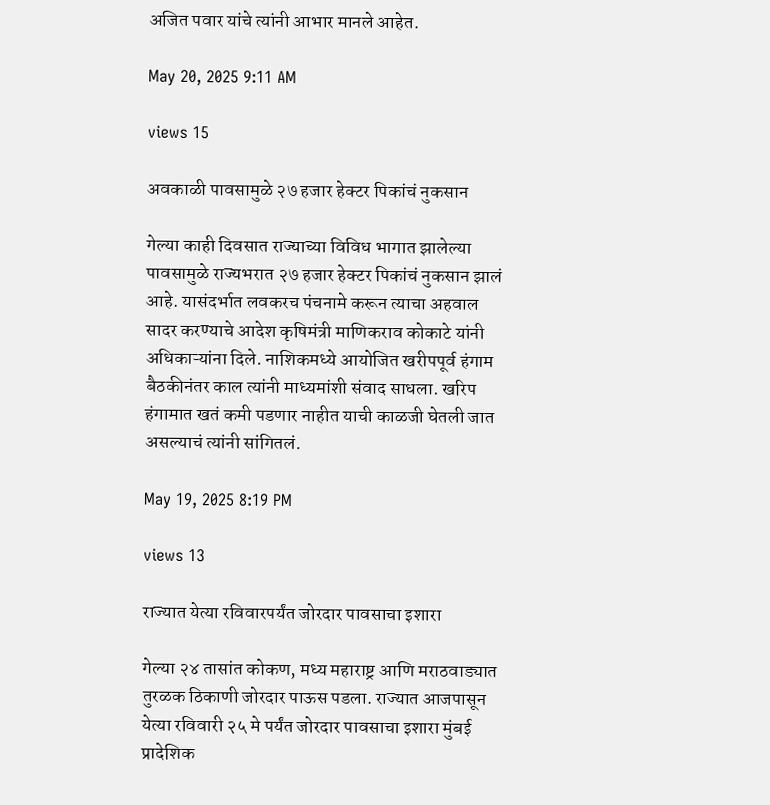अजित पवार यांचे त्यांनी आभार मानले आहेत.

May 20, 2025 9:11 AM

views 15

अवकाळी पावसामुळे २७ हजार हेक्टर पिकांचं नुकसान

गेल्या काही दिवसात राज्याच्या विविध भागात झालेल्या पावसामुळे राज्यभरात २७ हजार हेक्टर पिकांचं नुकसान झालं आहे. यासंदर्भात लवकरच पंचनामे करून त्याचा अहवाल सादर करण्याचे आदेश कृषिमंत्री माणिकराव कोकाटे यांनी अधिकाऱ्यांना दिले. नाशिकमध्ये आयोजित खरीपपूर्व हंगाम बैठकीनंतर काल त्यांनी माध्यमांशी संवाद साधला. खरिप हंगामात खतं कमी पडणार नाहीत याची काळजी घेतली जात असल्याचं त्यांनी सांगितलं.

May 19, 2025 8:19 PM

views 13

राज्यात येत्या रविवारपर्यंत जोरदार पावसाचा इशारा

गेल्या २४ तासांत कोकण, मध्य महाराष्ट्र आणि मराठवाड्यात तुरळक ठिकाणी जोरदार पाऊस पडला. राज्यात आजपासून येत्या रविवारी २५ मे पर्यंत जोरदार पावसाचा इशारा मुंबई प्रादेशिक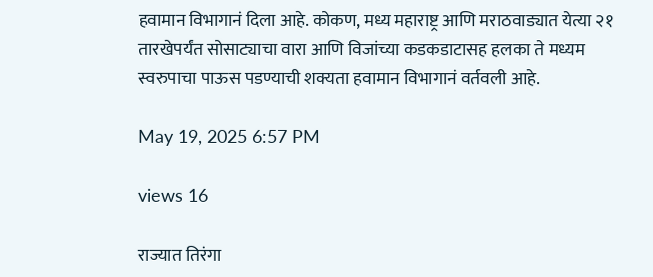हवामान विभागानं दिला आहे. कोकण, मध्य महाराष्ट्र आणि मराठवाड्यात येत्या २१ तारखेपर्यंत सोसाट्याचा वारा आणि विजांच्या कडकडाटासह हलका ते मध्यम स्वरुपाचा पाऊस पडण्याची शक्यता हवामान विभागानं वर्तवली आहे.

May 19, 2025 6:57 PM

views 16

राज्यात तिरंगा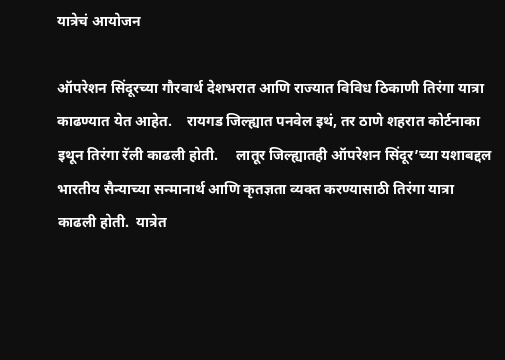यात्रेचं आयोजन

ऑपरेशन सिंदूरच्या गौरवार्थ देशभरात आणि राज्यात विविध ठिकाणी तिरंगा यात्रा काढण्यात येत आहेत.    रायगड जिल्ह्यात पनवेल इथं, तर ठाणे शहरात कोर्टनाका इथून तिरंगा रॅली काढली होती.     लातूर जिल्ह्यातही ऑपरेशन सिंदूर’च्या यशाबद्दल भारतीय सैन्याच्या सन्मानार्थ आणि कृतज्ञता व्यक्त करण्यासाठी तिरंगा यात्रा काढली होती.  यात्रेत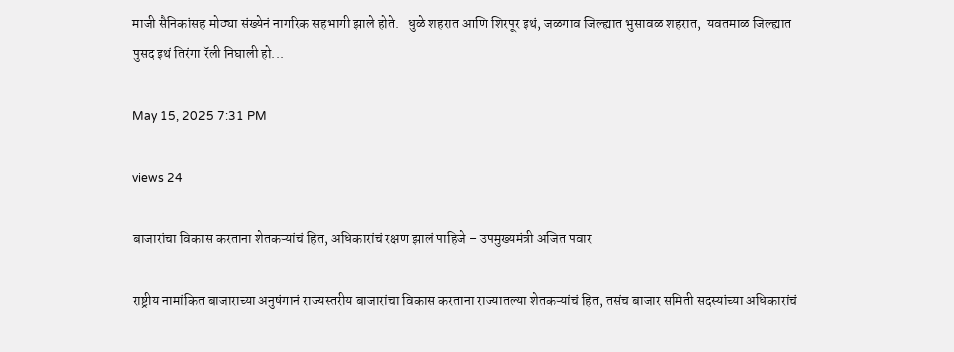माजी सैनिकांसह मोठ्या संख्येनं नागरिक सहभागी झाले होते.   धुळे शहरात आणि शिरपूर इथं, जळगाव जिल्ह्यात भुसावळ शहरात,  यवतमाळ जिल्ह्यात  पुसद इथं तिरंगा रॅली निघाली हो...

May 15, 2025 7:31 PM

views 24

बाजारांचा विकास करताना शेतकऱ्यांचं हित, अधिकारांचं रक्षण झालं पाहिजे – उपमुख्यमंत्री अजित पवार

राष्ट्रीय नामांकित बाजाराच्या अनुषंगानं राज्यस्तरीय बाजारांचा विकास करताना राज्यातल्या शेतकऱ्यांचं हित, तसंच बाजार समिती सदस्यांच्या अधिकारांचं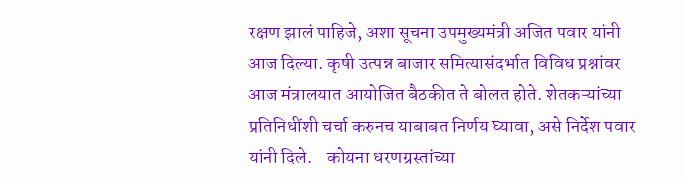रक्षण झालं पाहिजे, अशा सूचना उपमुख्यमंत्री अजित पवार यांनी आज दिल्या. कृषी उत्पन्न बाजार समित्यासंदर्भात विविध प्रश्नांवर आज मंत्रालयात आयोजित बैठकीत ते बोलत होते. शेतकऱ्यांच्या प्रतिनिधींशी चर्चा करुनच याबाबत निर्णय घ्यावा, असे निर्देश पवार यांनी दिले.    कोयना धरणग्रस्तांच्या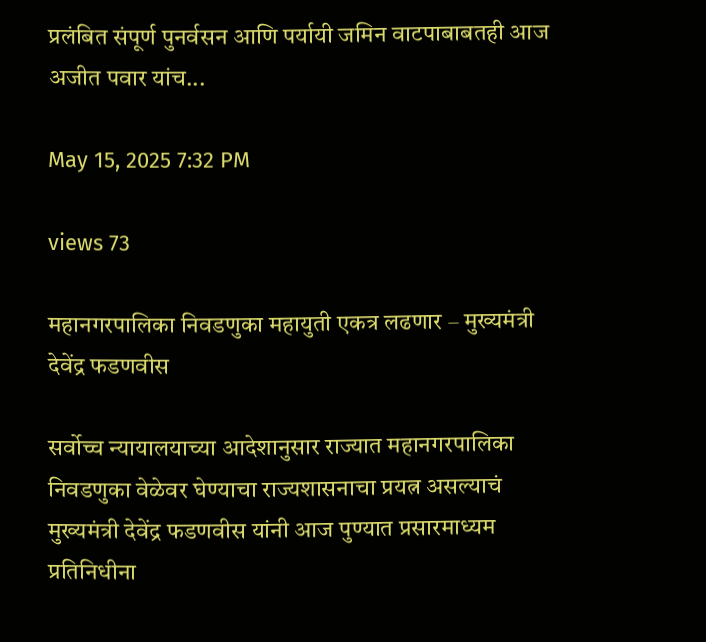प्रलंबित संपूर्ण पुनर्वसन आणि पर्यायी जमिन वाटपाबाबतही आज अजीत पवार यांच...

May 15, 2025 7:32 PM

views 73

महानगरपालिका निवडणुका महायुती एकत्र लढणार – मुख्यमंत्री देवेंद्र फडणवीस

सर्वोच्च न्यायालयाच्या आदेशानुसार राज्यात महानगरपालिका निवडणुका वेळेवर घेण्याचा राज्यशासनाचा प्रयत्न असल्याचं मुख्यमंत्री देवेंद्र फडणवीस यांनी आज पुण्यात प्रसारमाध्यम प्रतिनिधीना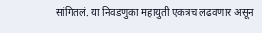सांगितलं. या निवडणुका महायुती एकत्रच लढवणार असून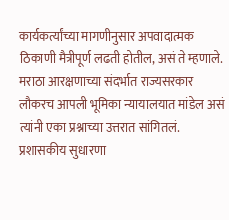कार्यकर्त्यांच्या मागणीनुसार अपवादात्मक ठिकाणी मैत्रीपूर्ण लढती होतील, असं ते म्हणाले.    मराठा आरक्षणाच्या संदर्भात राज्यसरकार लौकरच आपली भूमिका न्यायालयात मांडेल असं त्यांनी एका प्रश्नाच्या उत्तरात सांगितलं. प्रशासकीय सुधारणा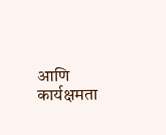आणि कार्यक्षमता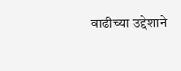वाढीच्या उद्देशाने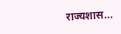राज्यशास...